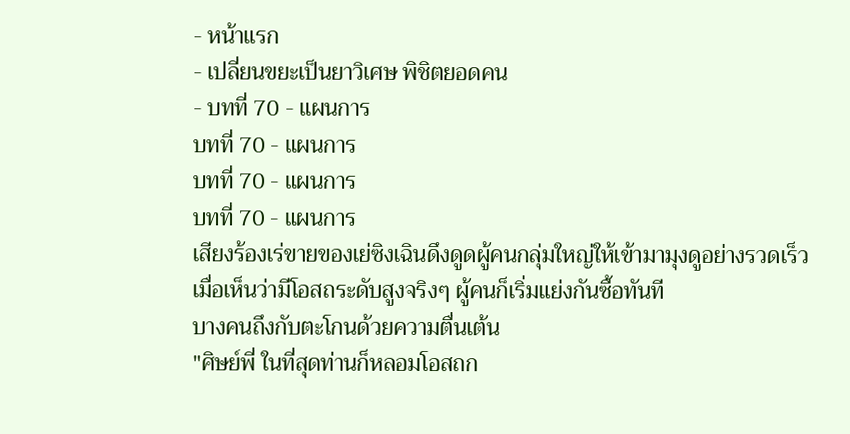- หน้าแรก
- เปลี่ยนขยะเป็นยาวิเศษ พิชิตยอดคน
- บทที่ 70 - แผนการ
บทที่ 70 - แผนการ
บทที่ 70 - แผนการ
บทที่ 70 - แผนการ
เสียงร้องเร่ขายของเย่ซิงเฉินดึงดูดผู้คนกลุ่มใหญ่ให้เข้ามามุงดูอย่างรวดเร็ว
เมื่อเห็นว่ามีโอสถระดับสูงจริงๆ ผู้คนก็เริ่มแย่งกันซื้อทันที
บางคนถึงกับตะโกนด้วยความตื่นเต้น
"ศิษย์พี่ ในที่สุดท่านก็หลอมโอสถก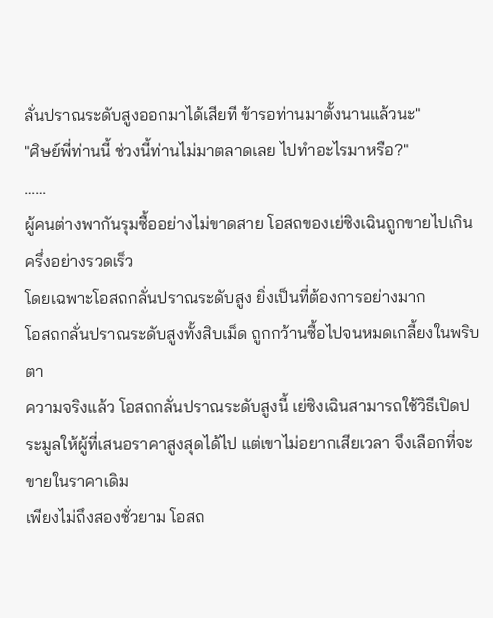ลั่นปราณระดับสูงออกมาได้เสียที ข้ารอท่านมาตั้งนานแล้วนะ"
"ศิษย์พี่ท่านนี้ ช่วงนี้ท่านไม่มาตลาดเลย ไปทำอะไรมาหรือ?"
……
ผู้คนต่างพากันรุมซื้ออย่างไม่ขาดสาย โอสถของเย่ซิงเฉินถูกขายไปเกินครึ่งอย่างรวดเร็ว
โดยเฉพาะโอสถกลั่นปราณระดับสูง ยิ่งเป็นที่ต้องการอย่างมาก
โอสถกลั่นปราณระดับสูงทั้งสิบเม็ด ถูกกว้านซื้อไปจนหมดเกลี้ยงในพริบตา
ความจริงแล้ว โอสถกลั่นปราณระดับสูงนี้ เย่ซิงเฉินสามารถใช้วิธีเปิดประมูลให้ผู้ที่เสนอราคาสูงสุดได้ไป แต่เขาไม่อยากเสียเวลา จึงเลือกที่จะขายในราคาเดิม
เพียงไม่ถึงสองชั่วยาม โอสถ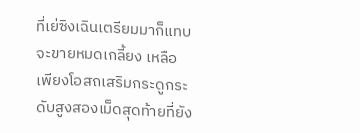ที่เย่ซิงเฉินเตรียมมาก็แทบจะขายหมดเกลี้ยง เหลือเพียงโอสถเสริมกระดูกระดับสูงสองเม็ดสุดท้ายที่ยัง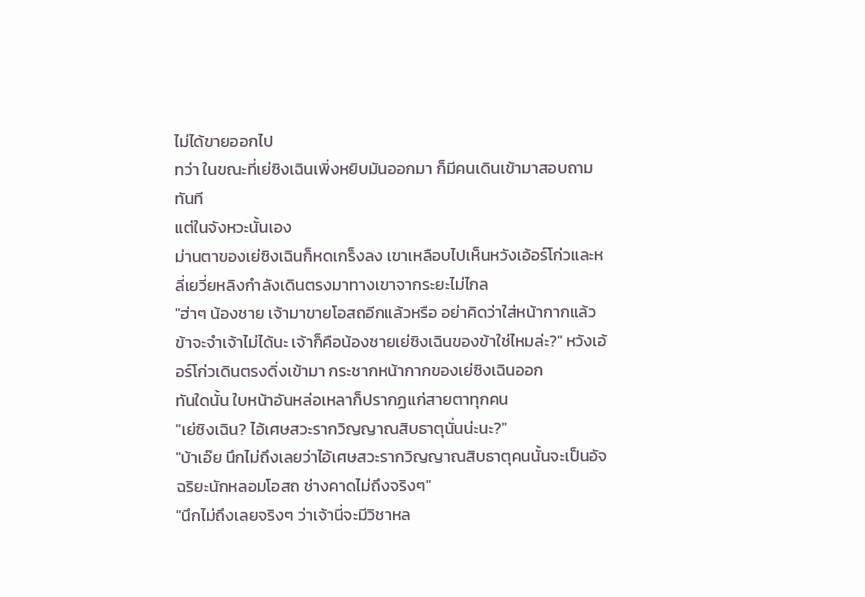ไม่ได้ขายออกไป
ทว่า ในขณะที่เย่ซิงเฉินเพิ่งหยิบมันออกมา ก็มีคนเดินเข้ามาสอบถามทันที
แต่ในจังหวะนั้นเอง
ม่านตาของเย่ซิงเฉินก็หดเกร็งลง เขาเหลือบไปเห็นหวังเอ้อร์โก่วและหลี่เยวี่ยหลิงกำลังเดินตรงมาทางเขาจากระยะไม่ไกล
"ฮ่าๆ น้องชาย เจ้ามาขายโอสถอีกแล้วหรือ อย่าคิดว่าใส่หน้ากากแล้วข้าจะจำเจ้าไม่ได้นะ เจ้าก็คือน้องชายเย่ซิงเฉินของข้าใช่ไหมล่ะ?" หวังเอ้อร์โก่วเดินตรงดิ่งเข้ามา กระชากหน้ากากของเย่ซิงเฉินออก
ทันใดนั้น ใบหน้าอันหล่อเหลาก็ปรากฏแก่สายตาทุกคน
"เย่ซิงเฉิน? ไอ้เศษสวะรากวิญญาณสิบธาตุนั่นน่ะนะ?"
"บ้าเอ๊ย นึกไม่ถึงเลยว่าไอ้เศษสวะรากวิญญาณสิบธาตุคนนั้นจะเป็นอัจฉริยะนักหลอมโอสถ ช่างคาดไม่ถึงจริงๆ"
"นึกไม่ถึงเลยจริงๆ ว่าเจ้านี่จะมีวิชาหล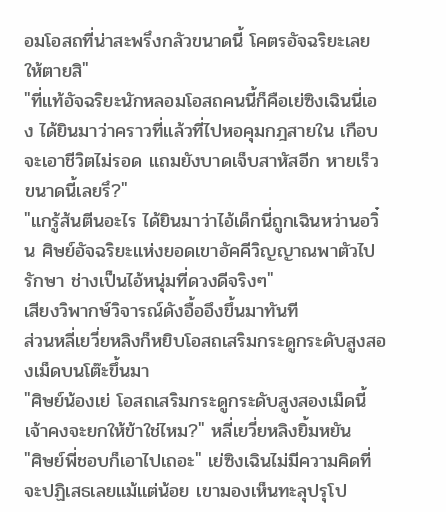อมโอสถที่น่าสะพรึงกลัวขนาดนี้ โคตรอัจฉริยะเลยให้ตายสิ"
"ที่แท้อัจฉริยะนักหลอมโอสถคนนี้ก็คือเย่ซิงเฉินนี่เอง ได้ยินมาว่าคราวที่แล้วที่ไปหอคุมกฎสายใน เกือบจะเอาชีวิตไม่รอด แถมยังบาดเจ็บสาหัสอีก หายเร็วขนาดนี้เลยรึ?"
"แกรู้ส้นตีนอะไร ได้ยินมาว่าไอ้เด็กนี่ถูกเฉินหว่านอวิ๋น ศิษย์อัจฉริยะแห่งยอดเขาอัคคีวิญญาณพาตัวไปรักษา ช่างเป็นไอ้หนุ่มที่ดวงดีจริงๆ"
เสียงวิพากษ์วิจารณ์ดังอื้ออึงขึ้นมาทันที
ส่วนหลี่เยวี่ยหลิงก็หยิบโอสถเสริมกระดูกระดับสูงสองเม็ดบนโต๊ะขึ้นมา
"ศิษย์น้องเย่ โอสถเสริมกระดูกระดับสูงสองเม็ดนี้ เจ้าคงจะยกให้ข้าใช่ไหม?" หลี่เยวี่ยหลิงยิ้มหยัน
"ศิษย์พี่ชอบก็เอาไปเถอะ" เย่ซิงเฉินไม่มีความคิดที่จะปฏิเสธเลยแม้แต่น้อย เขามองเห็นทะลุปรุโป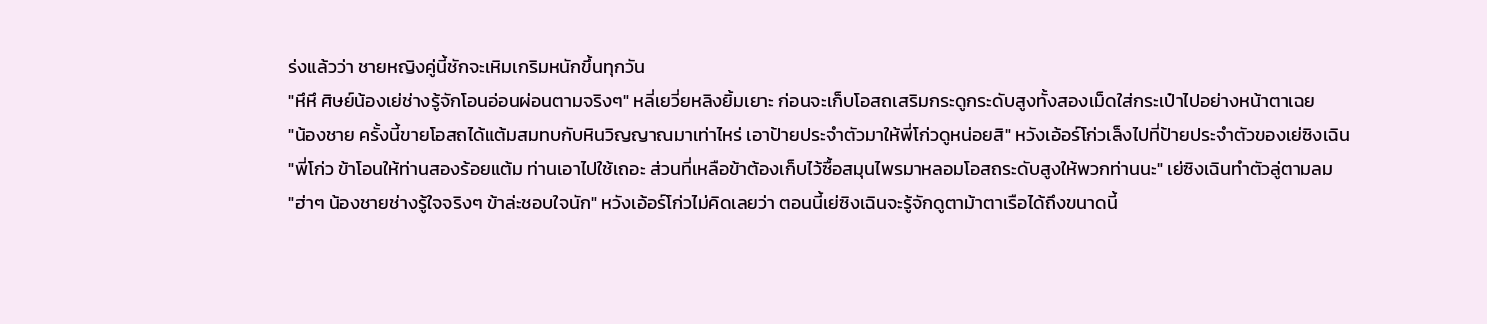ร่งแล้วว่า ชายหญิงคู่นี้ชักจะเหิมเกริมหนักขึ้นทุกวัน
"หึหึ ศิษย์น้องเย่ช่างรู้จักโอนอ่อนผ่อนตามจริงๆ" หลี่เยวี่ยหลิงยิ้มเยาะ ก่อนจะเก็บโอสถเสริมกระดูกระดับสูงทั้งสองเม็ดใส่กระเป๋าไปอย่างหน้าตาเฉย
"น้องชาย ครั้งนี้ขายโอสถได้แต้มสมทบกับหินวิญญาณมาเท่าไหร่ เอาป้ายประจำตัวมาให้พี่โก่วดูหน่อยสิ" หวังเอ้อร์โก่วเล็งไปที่ป้ายประจำตัวของเย่ซิงเฉิน
"พี่โก่ว ข้าโอนให้ท่านสองร้อยแต้ม ท่านเอาไปใช้เถอะ ส่วนที่เหลือข้าต้องเก็บไว้ซื้อสมุนไพรมาหลอมโอสถระดับสูงให้พวกท่านนะ" เย่ซิงเฉินทำตัวลู่ตามลม
"ฮ่าๆ น้องชายช่างรู้ใจจริงๆ ข้าล่ะชอบใจนัก" หวังเอ้อร์โก่วไม่คิดเลยว่า ตอนนี้เย่ซิงเฉินจะรู้จักดูตาม้าตาเรือได้ถึงขนาดนี้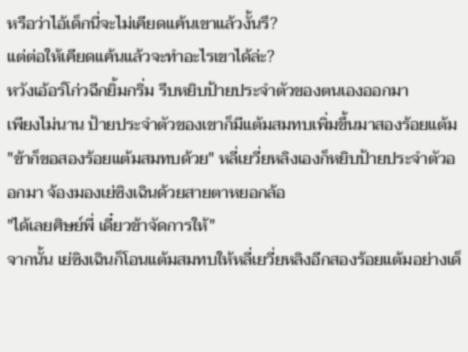หรือว่าไอ้เด็กนี่จะไม่เคียดแค้นเขาแล้วงั้นรึ?
แต่ต่อให้เคียดแค้นแล้วจะทำอะไรเขาได้ล่ะ?
หวังเอ้อร์โก่วฉีกยิ้มกริ่ม รีบหยิบป้ายประจำตัวของตนเองออกมา
เพียงไม่นาน ป้ายประจำตัวของเขาก็มีแต้มสมทบเพิ่มขึ้นมาสองร้อยแต้ม
"ข้าก็ขอสองร้อยแต้มสมทบด้วย" หลี่เยวี่ยหลิงเองก็หยิบป้ายประจำตัวออกมา จ้องมองเย่ซิงเฉินด้วยสายตาหยอกล้อ
"ได้เลยศิษย์พี่ เดี๋ยวข้าจัดการให้"
จากนั้น เย่ซิงเฉินก็โอนแต้มสมทบให้หลี่เยวี่ยหลิงอีกสองร้อยแต้มอย่างเด็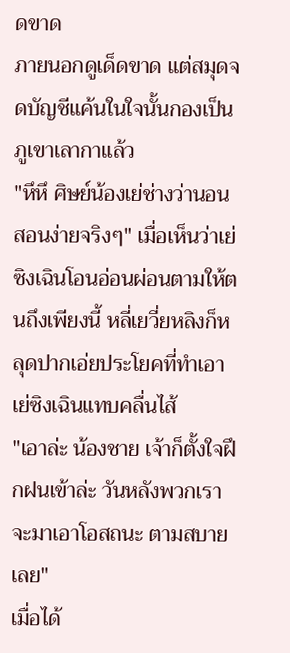ดขาด
ภายนอกดูเด็ดขาด แต่สมุดจดบัญชีแค้นในใจนั้นกองเป็นภูเขาเลากาแล้ว
"หึหึ ศิษย์น้องเย่ช่างว่านอนสอนง่ายจริงๆ" เมื่อเห็นว่าเย่ซิงเฉินโอนอ่อนผ่อนตามให้ตนถึงเพียงนี้ หลี่เยวี่ยหลิงก็หลุดปากเอ่ยประโยคที่ทำเอาเย่ซิงเฉินแทบคลื่นไส้
"เอาล่ะ น้องชาย เจ้าก็ตั้งใจฝึกฝนเข้าล่ะ วันหลังพวกเราจะมาเอาโอสถนะ ตามสบายเลย"
เมื่อได้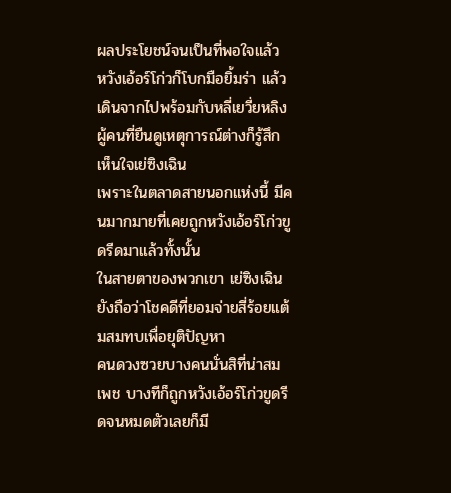ผลประโยชน์จนเป็นที่พอใจแล้ว หวังเอ้อร์โก่วก็โบกมือยิ้มร่า แล้วเดินจากไปพร้อมกับหลี่เยวี่ยหลิง
ผู้คนที่ยืนดูเหตุการณ์ต่างก็รู้สึกเห็นใจเย่ซิงเฉิน
เพราะในตลาดสายนอกแห่งนี้ มีคนมากมายที่เคยถูกหวังเอ้อร์โก่วขูดรีดมาแล้วทั้งนั้น
ในสายตาของพวกเขา เย่ซิงเฉินยังถือว่าโชคดีที่ยอมจ่ายสี่ร้อยแต้มสมทบเพื่อยุติปัญหา
คนดวงซวยบางคนนั่นสิที่น่าสมเพช บางทีก็ถูกหวังเอ้อร์โก่วขูดรีดจนหมดตัวเลยก็มี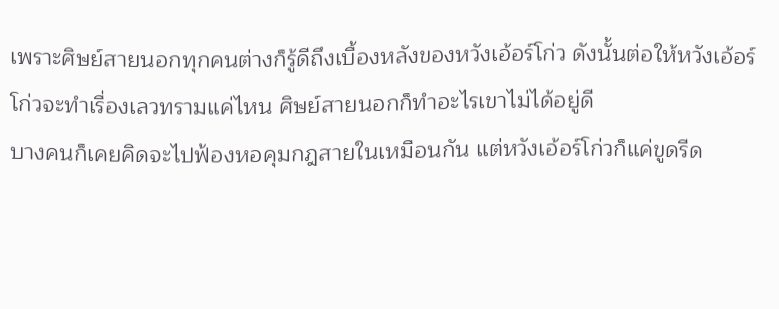เพราะศิษย์สายนอกทุกคนต่างก็รู้ดีถึงเบื้องหลังของหวังเอ้อร์โก่ว ดังนั้นต่อให้หวังเอ้อร์โก่วจะทำเรื่องเลวทรามแค่ไหน ศิษย์สายนอกก็ทำอะไรเขาไม่ได้อยู่ดี
บางคนก็เคยคิดจะไปฟ้องหอคุมกฎสายในเหมือนกัน แต่หวังเอ้อร์โก่วก็แค่ขูดรีด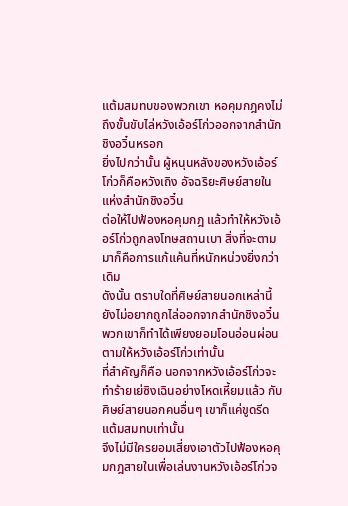แต้มสมทบของพวกเขา หอคุมกฎคงไม่ถึงขั้นขับไล่หวังเอ้อร์โก่วออกจากสำนักชิงอวิ๋นหรอก
ยิ่งไปกว่านั้น ผู้หนุนหลังของหวังเอ้อร์โก่วก็คือหวังเถิง อัจฉริยะศิษย์สายในแห่งสำนักชิงอวิ๋น
ต่อให้ไปฟ้องหอคุมกฎ แล้วทำให้หวังเอ้อร์โก่วถูกลงโทษสถานเบา สิ่งที่จะตามมาก็คือการแก้แค้นที่หนักหน่วงยิ่งกว่าเดิม
ดังนั้น ตราบใดที่ศิษย์สายนอกเหล่านี้ยังไม่อยากถูกไล่ออกจากสำนักชิงอวิ๋น พวกเขาก็ทำได้เพียงยอมโอนอ่อนผ่อนตามให้หวังเอ้อร์โก่วเท่านั้น
ที่สำคัญก็คือ นอกจากหวังเอ้อร์โก่วจะทำร้ายเย่ซิงเฉินอย่างโหดเหี้ยมแล้ว กับศิษย์สายนอกคนอื่นๆ เขาก็แค่ขูดรีดแต้มสมทบเท่านั้น
จึงไม่มีใครยอมเสี่ยงเอาตัวไปฟ้องหอคุมกฎสายในเพื่อเล่นงานหวังเอ้อร์โก่วจ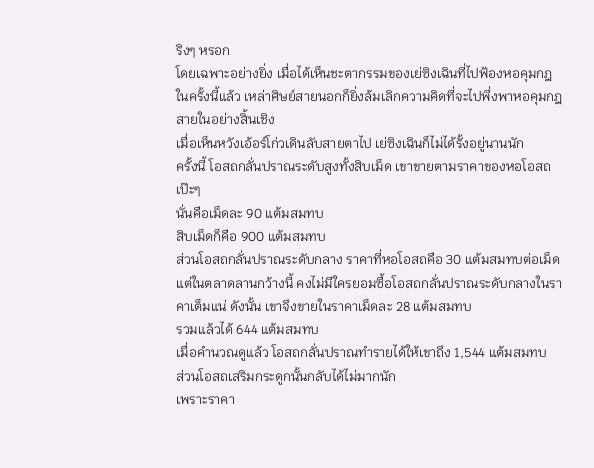ริงๆ หรอก
โดยเฉพาะอย่างยิ่ง เมื่อได้เห็นชะตากรรมของเย่ซิงเฉินที่ไปฟ้องหอคุมกฎในครั้งนี้แล้ว เหล่าศิษย์สายนอกก็ยิ่งล้มเลิกความคิดที่จะไปพึ่งพาหอคุมกฎสายในอย่างสิ้นเชิง
เมื่อเห็นหวังเอ้อร์โก่วเดินลับสายตาไป เย่ซิงเฉินก็ไม่ได้รั้งอยู่นานนัก
ครั้งนี้ โอสถกลั่นปราณระดับสูงทั้งสิบเม็ด เขาขายตามราคาของหอโอสถเป๊ะๆ
นั่นคือเม็ดละ 90 แต้มสมทบ
สิบเม็ดก็คือ 900 แต้มสมทบ
ส่วนโอสถกลั่นปราณระดับกลาง ราคาที่หอโอสถคือ 30 แต้มสมทบต่อเม็ด
แต่ในตลาดลานกว้างนี้ คงไม่มีใครยอมซื้อโอสถกลั่นปราณระดับกลางในราคาเต็มแน่ ดังนั้น เขาจึงขายในราคาเม็ดละ 28 แต้มสมทบ
รวมแล้วได้ 644 แต้มสมทบ
เมื่อคำนวณดูแล้ว โอสถกลั่นปราณทำรายได้ให้เขาถึง 1,544 แต้มสมทบ
ส่วนโอสถเสริมกระดูกนั้นกลับได้ไม่มากนัก
เพราะราคา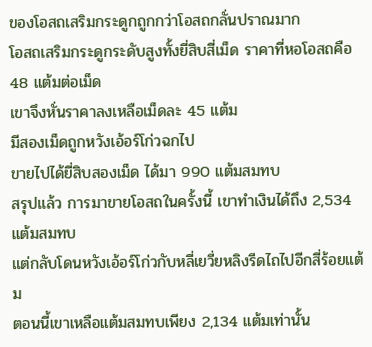ของโอสถเสริมกระดูกถูกกว่าโอสถกลั่นปราณมาก
โอสถเสริมกระดูกระดับสูงทั้งยี่สิบสี่เม็ด ราคาที่หอโอสถคือ 48 แต้มต่อเม็ด
เขาจึงหั่นราคาลงเหลือเม็ดละ 45 แต้ม
มีสองเม็ดถูกหวังเอ้อร์โก่วฉกไป
ขายไปได้ยี่สิบสองเม็ด ได้มา 990 แต้มสมทบ
สรุปแล้ว การมาขายโอสถในครั้งนี้ เขาทำเงินได้ถึง 2,534 แต้มสมทบ
แต่กลับโดนหวังเอ้อร์โก่วกับหลี่เยวี่ยหลิงรีดไถไปอีกสี่ร้อยแต้ม
ตอนนี้เขาเหลือแต้มสมทบเพียง 2,134 แต้มเท่านั้น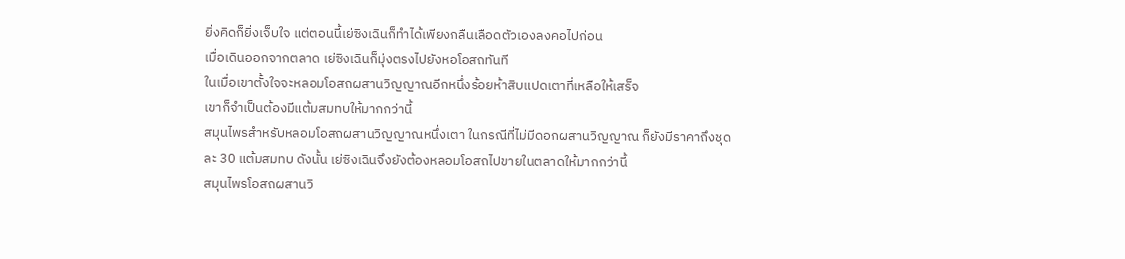ยิ่งคิดก็ยิ่งเจ็บใจ แต่ตอนนี้เย่ซิงเฉินก็ทำได้เพียงกลืนเลือดตัวเองลงคอไปก่อน
เมื่อเดินออกจากตลาด เย่ซิงเฉินก็มุ่งตรงไปยังหอโอสถทันที
ในเมื่อเขาตั้งใจจะหลอมโอสถผสานวิญญาณอีกหนึ่งร้อยห้าสิบแปดเตาที่เหลือให้เสร็จ
เขาก็จำเป็นต้องมีแต้มสมทบให้มากกว่านี้
สมุนไพรสำหรับหลอมโอสถผสานวิญญาณหนึ่งเตา ในกรณีที่ไม่มีดอกผสานวิญญาณ ก็ยังมีราคาถึงชุดละ 30 แต้มสมทบ ดังนั้น เย่ซิงเฉินจึงยังต้องหลอมโอสถไปขายในตลาดให้มากกว่านี้
สมุนไพรโอสถผสานวิ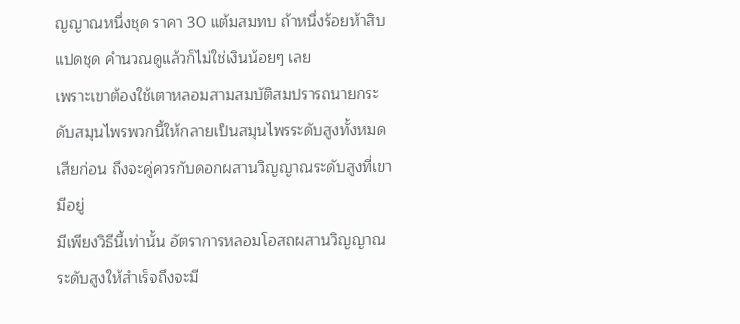ญญาณหนึ่งชุด ราคา 30 แต้มสมทบ ถ้าหนึ่งร้อยห้าสิบแปดชุด คำนวณดูแล้วก็ไม่ใช่เงินน้อยๆ เลย
เพราะเขาต้องใช้เตาหลอมสามสมบัติสมปรารถนายกระดับสมุนไพรพวกนี้ให้กลายเป็นสมุนไพรระดับสูงทั้งหมดเสียก่อน ถึงจะคู่ควรกับดอกผสานวิญญาณระดับสูงที่เขามีอยู่
มีเพียงวิธีนี้เท่านั้น อัตราการหลอมโอสถผสานวิญญาณระดับสูงให้สำเร็จถึงจะมี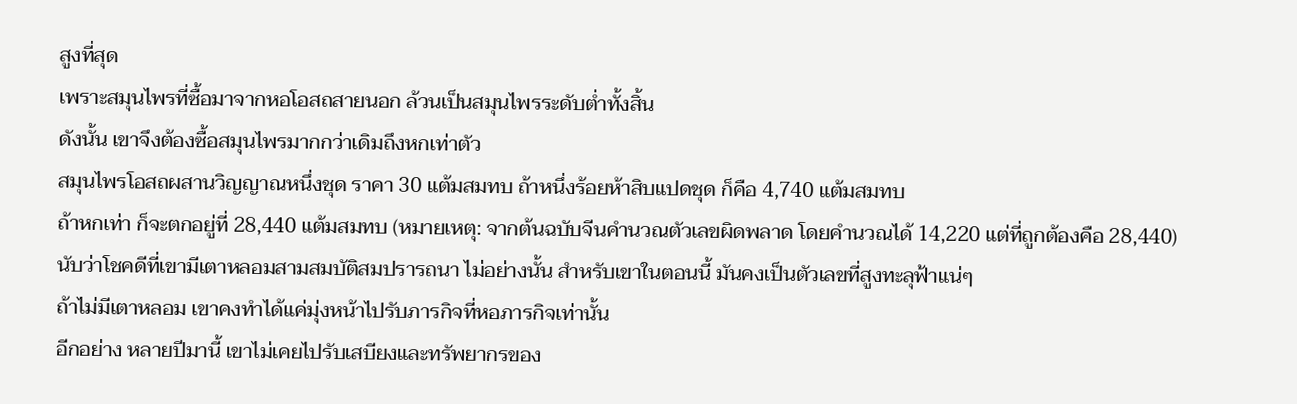สูงที่สุด
เพราะสมุนไพรที่ซื้อมาจากหอโอสถสายนอก ล้วนเป็นสมุนไพรระดับต่ำทั้งสิ้น
ดังนั้น เขาจึงต้องซื้อสมุนไพรมากกว่าเดิมถึงหกเท่าตัว
สมุนไพรโอสถผสานวิญญาณหนึ่งชุด ราคา 30 แต้มสมทบ ถ้าหนึ่งร้อยห้าสิบแปดชุด ก็คือ 4,740 แต้มสมทบ
ถ้าหกเท่า ก็จะตกอยู่ที่ 28,440 แต้มสมทบ (หมายเหตุ: จากต้นฉบับจีนคำนวณตัวเลขผิดพลาด โดยคำนวณได้ 14,220 แต่ที่ถูกต้องคือ 28,440)
นับว่าโชคดีที่เขามีเตาหลอมสามสมบัติสมปรารถนา ไม่อย่างนั้น สำหรับเขาในตอนนี้ มันคงเป็นตัวเลขที่สูงทะลุฟ้าแน่ๆ
ถ้าไม่มีเตาหลอม เขาคงทำได้แค่มุ่งหน้าไปรับภารกิจที่หอภารกิจเท่านั้น
อีกอย่าง หลายปีมานี้ เขาไม่เคยไปรับเสบียงและทรัพยากรของ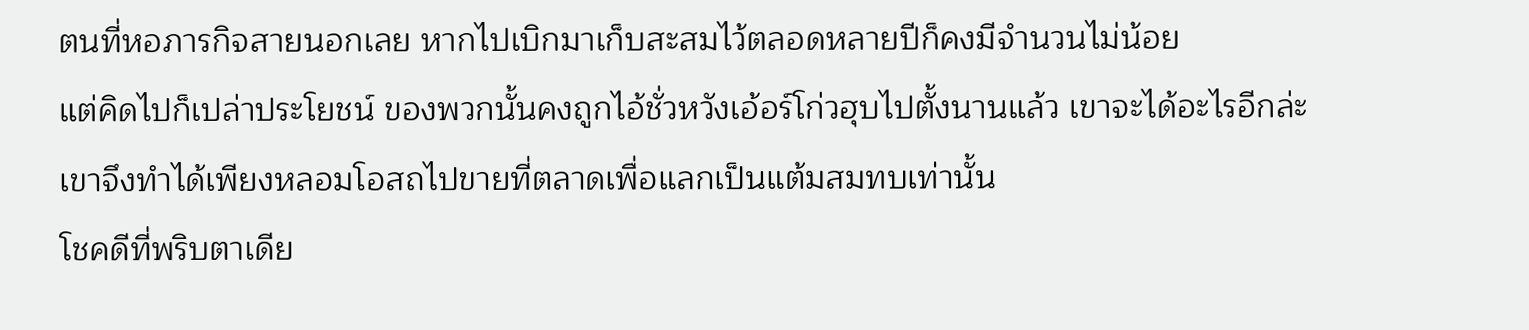ตนที่หอภารกิจสายนอกเลย หากไปเบิกมาเก็บสะสมไว้ตลอดหลายปีก็คงมีจำนวนไม่น้อย
แต่คิดไปก็เปล่าประโยชน์ ของพวกนั้นคงถูกไอ้ชั่วหวังเอ้อร์โก่วฮุบไปตั้งนานแล้ว เขาจะได้อะไรอีกล่ะ
เขาจึงทำได้เพียงหลอมโอสถไปขายที่ตลาดเพื่อแลกเป็นแต้มสมทบเท่านั้น
โชคดีที่พริบตาเดีย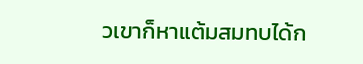วเขาก็หาแต้มสมทบได้ก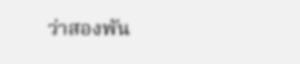ว่าสองพัน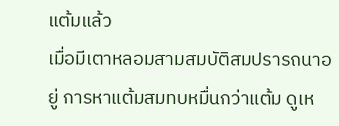แต้มแล้ว
เมื่อมีเตาหลอมสามสมบัติสมปรารถนาอยู่ การหาแต้มสมทบหมื่นกว่าแต้ม ดูเห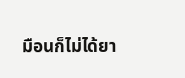มือนก็ไม่ได้ยา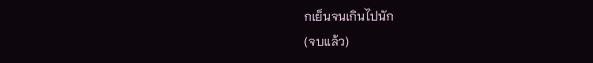กเย็นจนเกินไปนัก
(จบแล้ว)